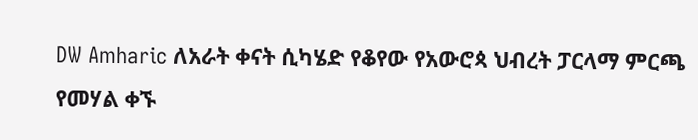DW Amharic ለአራት ቀናት ሲካሄድ የቆየው የአውሮጳ ህብረት ፓርላማ ምርጫ የመሃል ቀኙ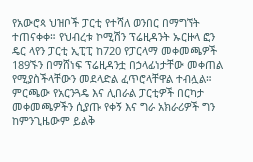የአውሮጳ ህዝቦች ፓርቲ የተሻለ ወንበር በማግኘት ተጠናቀቀ። የህብረቱ ኮሚሽን ፕሬዚዳንት ኡርዙላ ፎን ዴር ላየን ፓርቲ ኢፒፒ ከ720 የፓርላማ መቀመጫዎች 189ኙን በማሸነፍ ፕሬዚዳንቷ በኃላፊነታቸው መቀጠል የሚያስችላቸውን መደላድል ፈጥሮላቸዋል ተብሏል። ምርጫው የአርንጓዴ እና ሊበራል ፓርቲዎች በርካታ መቀመጫዎችን ሲያጡ የቀኝ እና ግራ አክራሪዎች ግን ከምንጊዜውም ይልቅ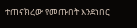ተጠናክረው የመጡበት እንደነበር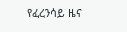የፈረንሳይ ዜና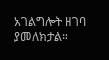አገልግሎት ዘገባ ያመለክታል።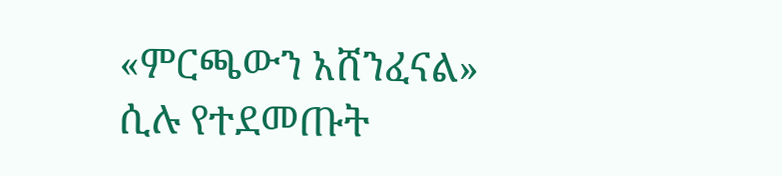«ምርጫውን አሸንፈናል» ሲሉ የተደመጡት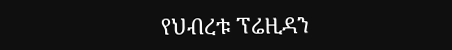የህብረቱ ፕሬዚዳን